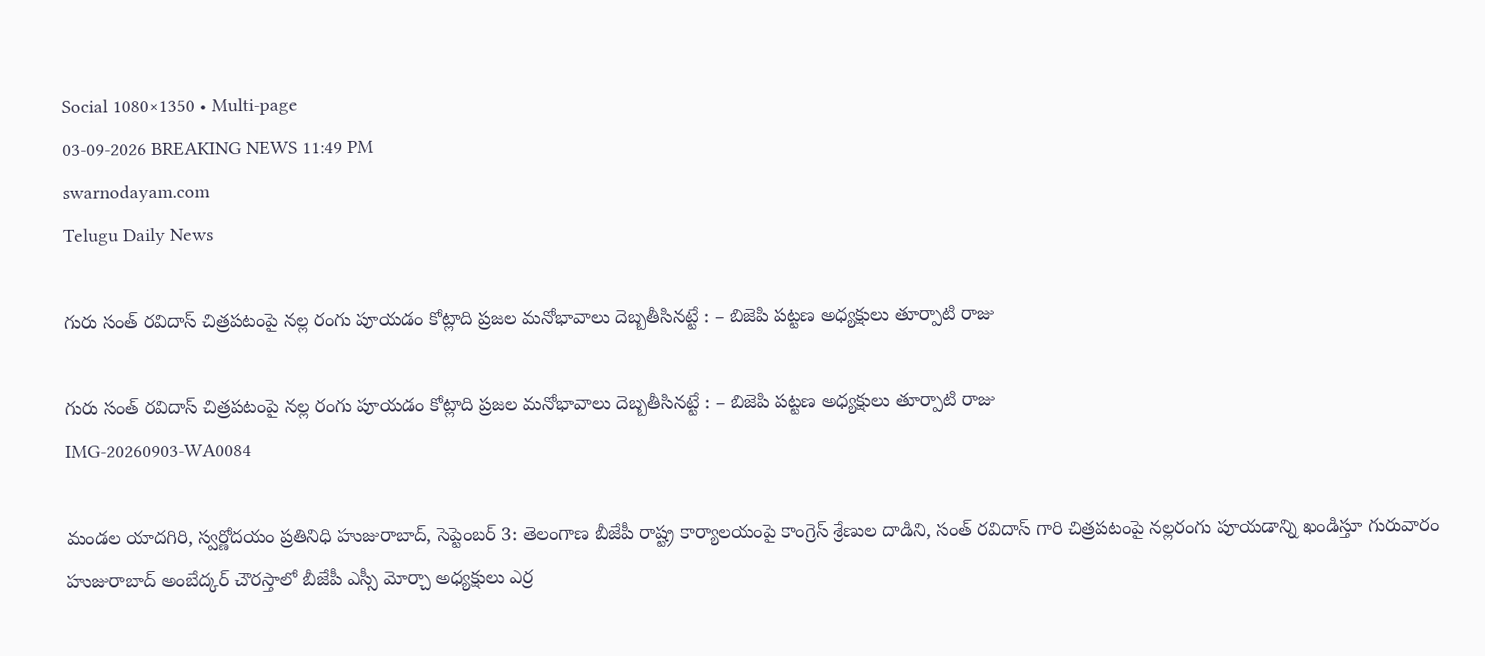Social 1080×1350 • Multi-page
03-09-2026 BREAKING NEWS 11:49 PM
swarnodayam.com
Telugu Daily News

గురు సంత్ రవిదాస్ చిత్రపటంపై నల్ల రంగు పూయడం కోట్లాది ప్రజల మనోభావాలు దెబ్బతీసినట్టే : – బిజెపి పట్టణ అధ్యక్షులు తూర్పాటి రాజు

గురు సంత్ రవిదాస్ చిత్రపటంపై నల్ల రంగు పూయడం కోట్లాది ప్రజల మనోభావాలు దెబ్బతీసినట్టే : – బిజెపి పట్టణ అధ్యక్షులు తూర్పాటి రాజు
IMG-20260903-WA0084

మండల యాదగిరి, స్వర్ణోదయం ప్రతినిధి హుజురాబాద్, సెప్టెంబర్ 3: తెలంగాణ బీజేపీ రాష్ట్ర కార్యాలయంపై కాంగ్రెస్ శ్రేణుల దాడిని, సంత్ రవిదాస్ గారి చిత్రపటంపై నల్లరంగు పూయడాన్ని ఖండిస్తూ గురువారం హుజురాబాద్ అంబేద్కర్ చౌరస్తాలో బీజేపీ ఎస్సీ మోర్చా అధ్యక్షులు ఎర్ర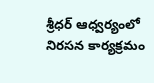శ్రీధర్ ఆధ్వర్యంలో నిరసన కార్యక్రమం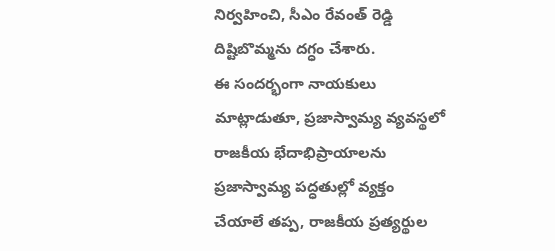నిర్వహించి, సీఎం రేవంత్ రెడ్డి దిష్టిబొమ్మను దగ్ధం చేశారు.
ఈ సందర్భంగా నాయకులు మాట్లాడుతూ, ప్రజాస్వామ్య వ్యవస్థలో రాజకీయ భేదాభిప్రాయాలను ప్రజాస్వామ్య పద్ధతుల్లో వ్యక్తం చేయాలే తప్ప, రాజకీయ ప్రత్యర్థుల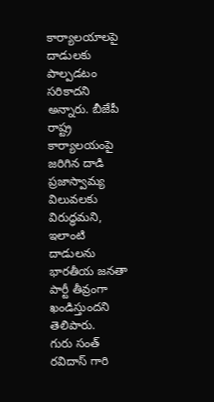కార్యాలయాలపై దాడులకు పాల్పడటం సరికాదని అన్నారు. బీజేపీ రాష్ట్ర కార్యాలయంపై జరిగిన దాడి ప్రజాస్వామ్య విలువలకు విరుద్ధమని, ఇలాంటి దాడులను భారతీయ జనతా పార్టీ తీవ్రంగా ఖండిస్తుందని తెలిపారు.
గురు సంత్ రవిదాస్ గారి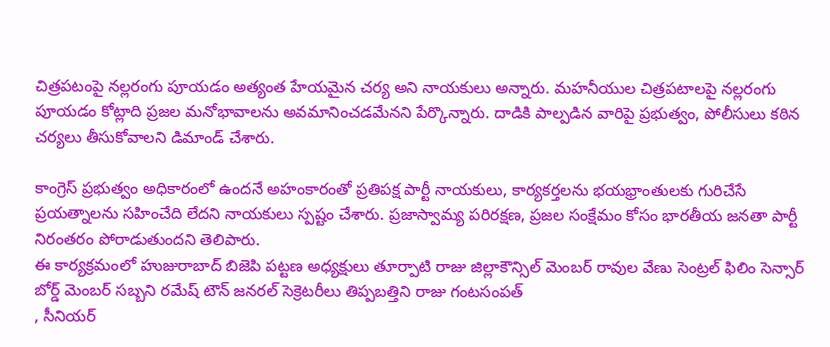చిత్రపటంపై నల్లరంగు పూయడం అత్యంత హేయమైన చర్య అని నాయకులు అన్నారు. మహనీయుల చిత్రపటాలపై నల్లరంగు పూయడం కోట్లాది ప్రజల మనోభావాలను అవమానించడమేనని పేర్కొన్నారు. దాడికి పాల్పడిన వారిపై ప్రభుత్వం, పోలీసులు కఠిన చర్యలు తీసుకోవాలని డిమాండ్ చేశారు.

కాంగ్రెస్ ప్రభుత్వం అధికారంలో ఉందనే అహంకారంతో ప్రతిపక్ష పార్టీ నాయకులు, కార్యకర్తలను భయభ్రాంతులకు గురిచేసే ప్రయత్నాలను సహించేది లేదని నాయకులు స్పష్టం చేశారు. ప్రజాస్వామ్య పరిరక్షణ, ప్రజల సంక్షేమం కోసం భారతీయ జనతా పార్టీ నిరంతరం పోరాడుతుందని తెలిపారు.
ఈ కార్యక్రమంలో హుజురాబాద్ బిజెపి పట్టణ అధ్యక్షులు తూర్పాటి రాజు జిల్లాకౌన్సిల్ మెంబర్ రావుల వేణు సెంట్రల్ ఫిలిం సెన్సార్ బోర్డ్ మెంబర్ సబ్బని రమేష్ టౌన్ జనరల్ సెక్రెటరీలు తిప్పబత్తిని రాజు గంటసంపత్
, సీనియర్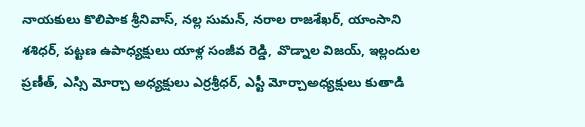నాయకులు కొలిపాక శ్రీనివాస్, నల్ల సుమన్, నరాల రాజశేఖర్, యాంసాని శశిధర్, పట్టణ ఉపాధ్యక్షులు యాళ్ల సంజీవ రెడ్డి, వొడ్నాల విజయ్, ఇల్లందుల ప్రణీత్, ఎస్సి మోర్చా అధ్యక్షులు ఎర్రశ్రీధర్, ఎస్టీ మోర్చాఅధ్యక్షులు కుతాడి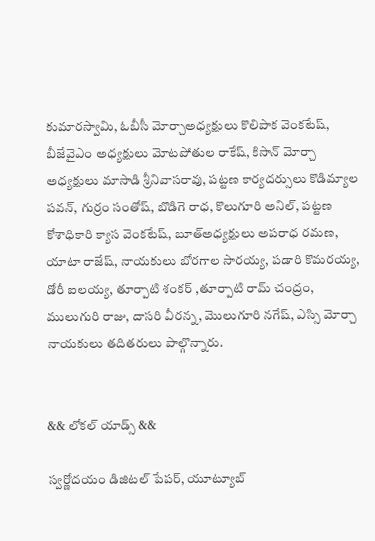కుమారస్వామి, ఓబీసీ మోర్చాఅధ్యక్షులు కొలిపాక వెంకటేష్, బీజేవైఎం అధ్యక్షులు మోటపోతుల రాకేష్, కిసాన్ మోర్చా అధ్యక్షులు మాసాడి శ్రీనివాసరావు, పట్టణ కార్యదర్సులు కొడిమ్యాల పవన్, గుర్రం సంతోష్, బొడిగె రాధ, కొలుగూరి అనిల్, పట్టణ కోశాధికారి క్యాస వెంకటేష్, బూత్అధ్యక్షులు అపరాధ రమణ, యాటా రాజేష్, నాయకులు బోరగాల సారయ్య, పడారి కొమరయ్య, డోరీ ఐలయ్య, తూర్పాటి శంకర్ ,తూర్పాటి రామ్ చంద్రం, ములుగురి రాజు, దాసరి వీరన్న, మొలుగూరి నగేష్, ఎస్సి మోర్చా నాయకులు తదితరులు పాల్గొన్నారు.


&& లోకల్ యాడ్స్ &&

స్వర్ణోదయం డిజిటల్ పేపర్, యూట్యూబ్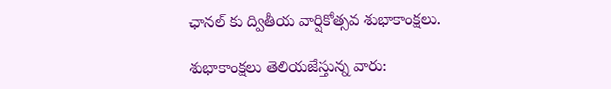ఛానల్ కు ద్వితీయ వార్షికోత్సవ శుభాకాంక్షలు.

శుభాకాంక్షలు తెలియజేస్తున్న వారు: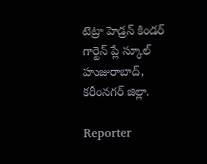టెట్రా హెడ్రన్ కిండర్ గార్టెన్ ప్లే స్కూల్ హుజురాబాద్, కరీంనగర్ జిల్లా.

Reporter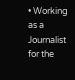• Working as a Journalist for the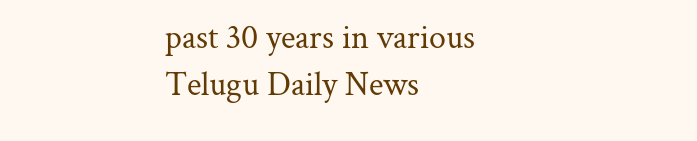past 30 years in various Telugu Daily News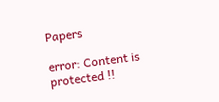Papers

error: Content is protected !!